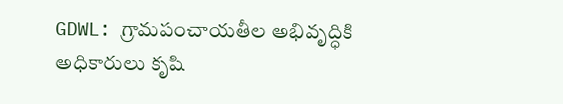GDWL: గ్రామపంచాయతీల అభివృద్ధికి అధికారులు కృషి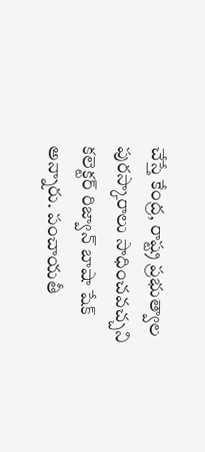చేస్తే కేంద్ర, రాష్ట్ర ప్రభుత్వాల పురస్కారాలు సాధించవచ్చని కలెక్టర్ రిజ్వాన్ బాషా షేక్ అన్నారు. పంచాయతీ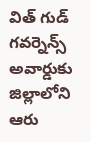విత్ గుడ్ గవర్నెన్స్ అవార్డుకు జిల్లాలోని ఆరు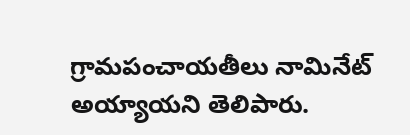గ్రామపంచాయతీలు నామినేట్ అయ్యాయని తెలిపారు.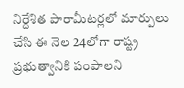నిర్దేశిత పారామీటర్లలో మార్పులు చేసి ఈ నెల 24లోగా రాష్ట్ర ప్రభుత్వానికి పంపాలని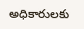అధికారులకు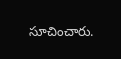సూచించారు.